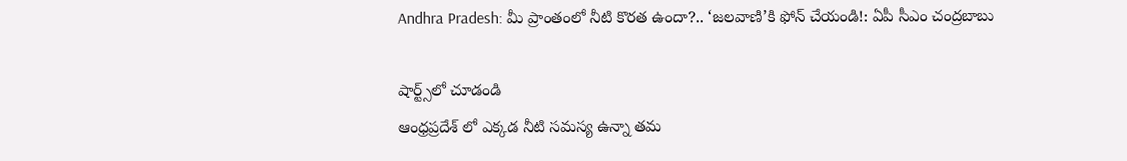Andhra Pradesh: మీ ప్రాంతంలో నీటి కొరత ఉందా?.. ‘జలవాణి’కి ఫోన్ చేయండి!: ఏపీ సీఎం చంద్రబాబు

షార్ట్స్‌లో చూడండి
ఆంధ్రప్రదేశ్ లో ఎక్కడ నీటి సమస్య ఉన్నా తమ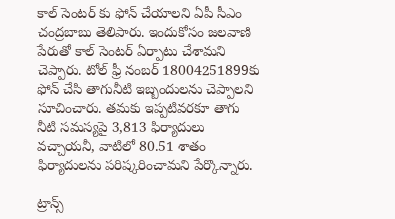కాల్ సెంటర్ కు ఫోన్ చేయాలని ఏపీ సీఎం చంద్రబాబు తెలిపారు. ఇందుకోసం జలవాణి పేరుతో కాల్ సెంటర్ ఏర్పాటు చేశామని చెప్పారు. టోల్ ఫ్రీ నంబర్ 18004251899కు ఫోన్ చేసి తాగునీటి ఇబ్బందులను చెప్పాలని సూచించారు. తమకు ఇప్పటివరకూ తాగు నీటి సమస్యపై 3,813 ఫిర్యాదులు వచ్చాయనీ, వాటిలో 80.51 శాతం ఫిర్యాదులను పరిష్కరించామని పేర్కొన్నారు.

ట్రాన్స్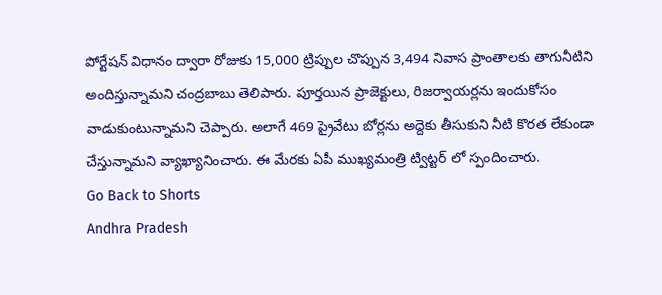పోర్టేషన్ విధానం ద్వారా రోజుకు 15,000 ట్రిప్పుల చొప్పున 3,494 నివాస ప్రాంతాలకు తాగునీటిని అందిస్తున్నామని చంద్రబాబు తెలిపారు. పూర్తయిన ప్రాజెక్టులు, రిజర్వాయర్లను ఇందుకోసం వాడుకుంటున్నామని చెప్పారు. అలాగే 469 ప్రైవేటు బోర్లను అద్దెకు తీసుకుని నీటి కొరత లేకుండా చేస్తున్నామని వ్యాఖ్యానించారు. ఈ మేరకు ఏపీ ముఖ్యమంత్రి ట్విట్టర్ లో స్పందించారు.
Go Back to Shorts
Andhra Pradesh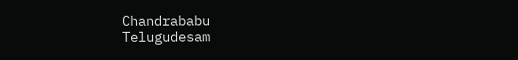Chandrababu
Telugudesam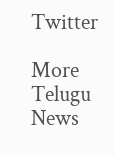Twitter

More Telugu News